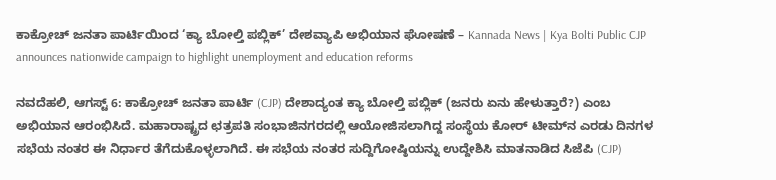ಕಾಕ್ರೋಚ್ ಜನತಾ ಪಾರ್ಟಿಯಿಂದ ‘ಕ್ಯಾ ಬೋಲ್ತಿ ಪಬ್ಲಿಕ್’ ದೇಶವ್ಯಾಪಿ ಅಭಿಯಾನ ಘೋಷಣೆ – Kannada News | Kya Bolti Public CJP announces nationwide campaign to highlight unemployment and education reforms

ನವದೆಹಲಿ, ಆಗಸ್ಟ್ 6: ಕಾಕ್ರೋಚ್ ಜನತಾ ಪಾರ್ಟಿ (CJP) ದೇಶಾದ್ಯಂತ ಕ್ಯಾ ಬೋಲ್ತಿ ಪಬ್ಲಿಕ್ (ಜನರು ಏನು ಹೇಳುತ್ತಾರೆ?) ಎಂಬ ಅಭಿಯಾನ ಆರಂಭಿಸಿದೆ. ಮಹಾರಾಷ್ಟ್ರದ ಛತ್ರಪತಿ ಸಂಭಾಜಿನಗರದಲ್ಲಿ ಆಯೋಜಿಸಲಾಗಿದ್ದ ಸಂಸ್ಥೆಯ ಕೋರ್ ಟೀಮ್‌ನ ಎರಡು ದಿನಗಳ ಸಭೆಯ ನಂತರ ಈ ನಿರ್ಧಾರ ತೆಗೆದುಕೊಳ್ಳಲಾಗಿದೆ. ಈ ಸಭೆಯ ನಂತರ ಸುದ್ದಿಗೋಷ್ಠಿಯನ್ನು ಉದ್ದೇಶಿಸಿ ಮಾತನಾಡಿದ ಸಿಜೆಪಿ (CJP)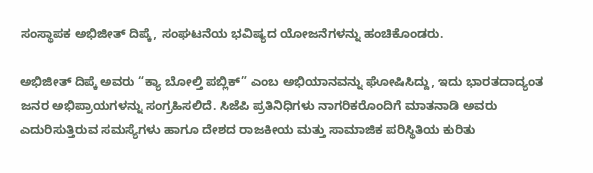ಸಂಸ್ಥಾಪಕ ಅಭಿಜೀತ್ ದಿಪ್ಕೆ, ಸಂಘಟನೆಯ ಭವಿಷ್ಯದ ಯೋಜನೆಗಳನ್ನು ಹಂಚಿಕೊಂಡರು.

ಅಭಿಜೀತ್ ದಿಪ್ಕೆ ಅವರು “ಕ್ಯಾ ಬೋಲ್ತಿ ಪಬ್ಲಿಕ್” ಎಂಬ ಅಭಿಯಾನವನ್ನು ಘೋಷಿಸಿದ್ದು, ಇದು ಭಾರತದಾದ್ಯಂತ ಜನರ ಅಭಿಪ್ರಾಯಗಳನ್ನು ಸಂಗ್ರಹಿಸಲಿದೆ. ಸಿಜೆಪಿ ಪ್ರತಿನಿಧಿಗಳು ನಾಗರಿಕರೊಂದಿಗೆ ಮಾತನಾಡಿ ಅವರು ಎದುರಿಸುತ್ತಿರುವ ಸಮಸ್ಯೆಗಳು ಹಾಗೂ ದೇಶದ ರಾಜಕೀಯ ಮತ್ತು ಸಾಮಾಜಿಕ ಪರಿಸ್ಥಿತಿಯ ಕುರಿತು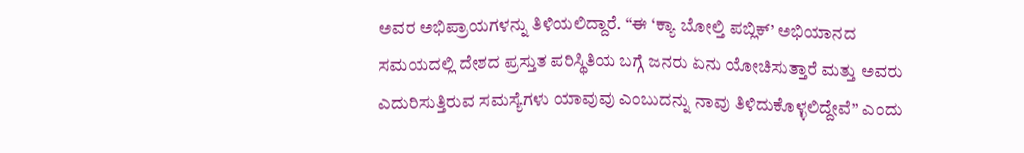ಅವರ ಅಭಿಪ್ರಾಯಗಳನ್ನು ತಿಳಿಯಲಿದ್ದಾರೆ. “ಈ ‘ಕ್ಯಾ ಬೋಲ್ತಿ ಪಬ್ಲಿಕ್’ ಅಭಿಯಾನದ ಸಮಯದಲ್ಲಿ ದೇಶದ ಪ್ರಸ್ತುತ ಪರಿಸ್ಥಿತಿಯ ಬಗ್ಗೆ ಜನರು ಏನು ಯೋಚಿಸುತ್ತಾರೆ ಮತ್ತು ಅವರು ಎದುರಿಸುತ್ತಿರುವ ಸಮಸ್ಯೆಗಳು ಯಾವುವು ಎಂಬುದನ್ನು ನಾವು ತಿಳಿದುಕೊಳ್ಳಲಿದ್ದೇವೆ” ಎಂದು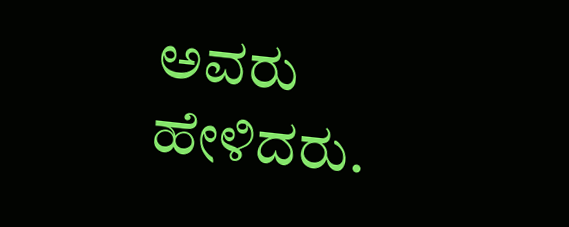ಅವರು ಹೇಳಿದರು.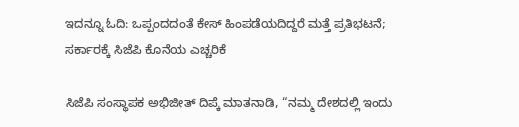ಇದನ್ನೂ ಓದಿ: ಒಪ್ಪಂದದಂತೆ ಕೇಸ್ ಹಿಂಪಡೆಯದಿದ್ದರೆ ಮತ್ತೆ ಪ್ರತಿಭಟನೆ; ಸರ್ಕಾರಕ್ಕೆ ಸಿಜೆಪಿ ಕೊನೆಯ ಎಚ್ಚರಿಕೆ

ಸಿಜೆಪಿ ಸಂಸ್ಥಾಪಕ ಅಭಿಜೀತ್ ದಿಪ್ಕೆ ಮಾತನಾಡಿ, “ನಮ್ಮ ದೇಶದಲ್ಲಿ ಇಂದು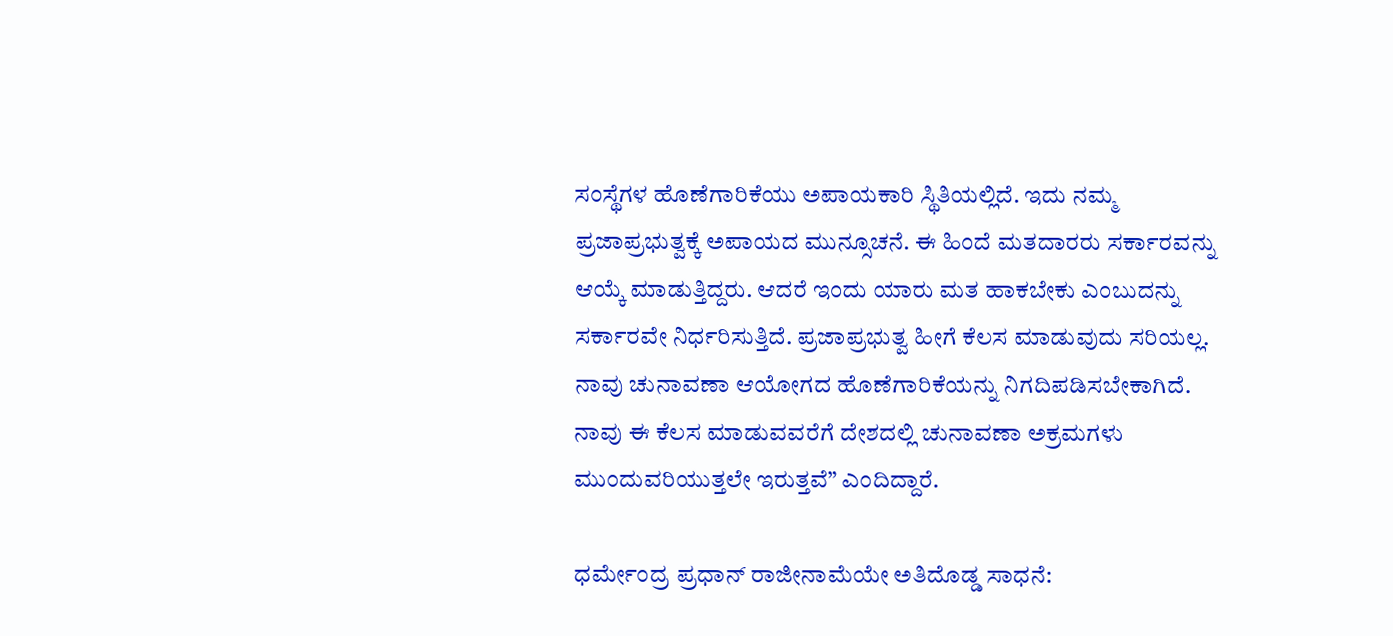ಸಂಸ್ಥೆಗಳ ಹೊಣೆಗಾರಿಕೆಯು ಅಪಾಯಕಾರಿ ಸ್ಥಿತಿಯಲ್ಲಿದೆ. ಇದು ನಮ್ಮ ಪ್ರಜಾಪ್ರಭುತ್ವಕ್ಕೆ ಅಪಾಯದ ಮುನ್ಸೂಚನೆ. ಈ ಹಿಂದೆ ಮತದಾರರು ಸರ್ಕಾರವನ್ನು ಆಯ್ಕೆ ಮಾಡುತ್ತಿದ್ದರು. ಆದರೆ ಇಂದು ಯಾರು ಮತ ಹಾಕಬೇಕು ಎಂಬುದನ್ನು ಸರ್ಕಾರವೇ ನಿರ್ಧರಿಸುತ್ತಿದೆ. ಪ್ರಜಾಪ್ರಭುತ್ವ ಹೀಗೆ ಕೆಲಸ ಮಾಡುವುದು ಸರಿಯಲ್ಲ. ನಾವು ಚುನಾವಣಾ ಆಯೋಗದ ಹೊಣೆಗಾರಿಕೆಯನ್ನು ನಿಗದಿಪಡಿಸಬೇಕಾಗಿದೆ. ನಾವು ಈ ಕೆಲಸ ಮಾಡುವವರೆಗೆ ದೇಶದಲ್ಲಿ ಚುನಾವಣಾ ಅಕ್ರಮಗಳು ಮುಂದುವರಿಯುತ್ತಲೇ ಇರುತ್ತವೆ” ಎಂದಿದ್ದಾರೆ.

ಧರ್ಮೇಂದ್ರ ಪ್ರಧಾನ್ ರಾಜೀನಾಮೆಯೇ ಅತಿದೊಡ್ಡ ಸಾಧನೆ: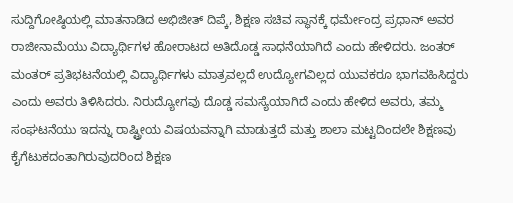ಸುದ್ದಿಗೋಷ್ಠಿಯಲ್ಲಿ ಮಾತನಾಡಿದ ಅಭಿಜೀತ್ ದಿಪ್ಕೆ, ಶಿಕ್ಷಣ ಸಚಿವ ಸ್ಥಾನಕ್ಕೆ ಧರ್ಮೇಂದ್ರ ಪ್ರಧಾನ್ ಅವರ ರಾಜೀನಾಮೆಯು ವಿದ್ಯಾರ್ಥಿಗಳ ಹೋರಾಟದ ಅತಿದೊಡ್ಡ ಸಾಧನೆಯಾಗಿದೆ ಎಂದು ಹೇಳಿದರು. ಜಂತರ್ ಮಂತರ್ ಪ್ರತಿಭಟನೆಯಲ್ಲಿ ವಿದ್ಯಾರ್ಥಿಗಳು ಮಾತ್ರವಲ್ಲದೆ ಉದ್ಯೋಗವಿಲ್ಲದ ಯುವಕರೂ ಭಾಗವಹಿಸಿದ್ದರು ಎಂದು ಅವರು ತಿಳಿಸಿದರು. ನಿರುದ್ಯೋಗವು ದೊಡ್ಡ ಸಮಸ್ಯೆಯಾಗಿದೆ ಎಂದು ಹೇಳಿದ ಅವರು, ತಮ್ಮ ಸಂಘಟನೆಯು ಇದನ್ನು ರಾಷ್ಟ್ರೀಯ ವಿಷಯವನ್ನಾಗಿ ಮಾಡುತ್ತದೆ ಮತ್ತು ಶಾಲಾ ಮಟ್ಟದಿಂದಲೇ ಶಿಕ್ಷಣವು ಕೈಗೆಟುಕದಂತಾಗಿರುವುದರಿಂದ ಶಿಕ್ಷಣ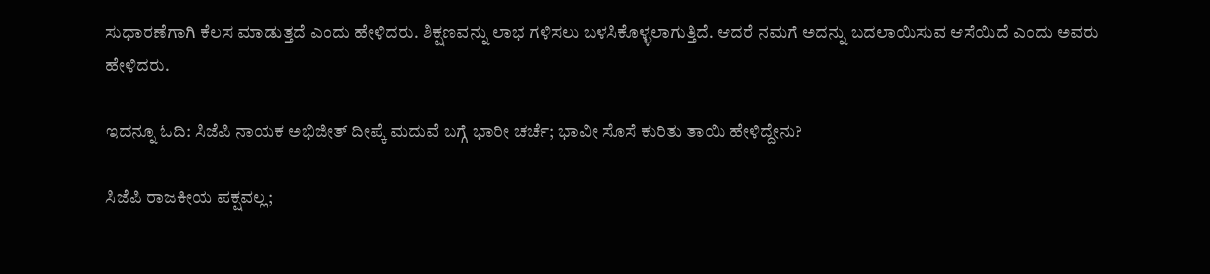ಸುಧಾರಣೆಗಾಗಿ ಕೆಲಸ ಮಾಡುತ್ತದೆ ಎಂದು ಹೇಳಿದರು. ಶಿಕ್ಷಣವನ್ನು ಲಾಭ ಗಳಿಸಲು ಬಳಸಿಕೊಳ್ಳಲಾಗುತ್ತಿದೆ. ಆದರೆ ನಮಗೆ ಅದನ್ನು ಬದಲಾಯಿಸುವ ಆಸೆಯಿದೆ ಎಂದು ಅವರು ಹೇಳಿದರು.

ಇದನ್ನೂ ಓದಿ: ಸಿಜೆಪಿ ನಾಯಕ ಅಭಿಜೀತ್ ದೀಪ್ಕೆ ಮದುವೆ ಬಗ್ಗೆ ಭಾರೀ ಚರ್ಚೆ; ಭಾವೀ ಸೊಸೆ ಕುರಿತು ತಾಯಿ ಹೇಳಿದ್ದೇನು?

ಸಿಜೆಪಿ ರಾಜಕೀಯ ಪಕ್ಷವಲ್ಲ;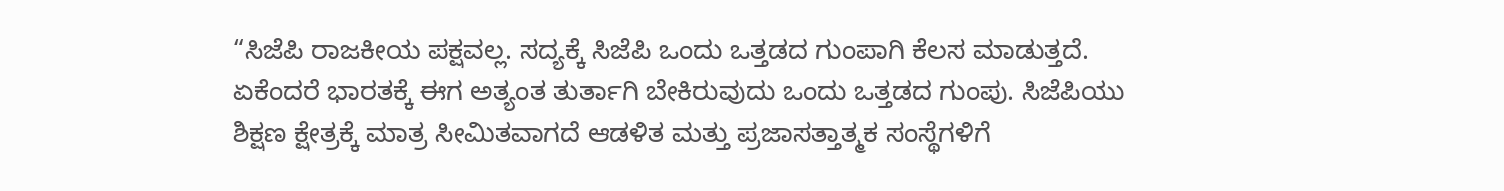“ಸಿಜೆಪಿ ರಾಜಕೀಯ ಪಕ್ಷವಲ್ಲ. ಸದ್ಯಕ್ಕೆ ಸಿಜೆಪಿ ಒಂದು ಒತ್ತಡದ ಗುಂಪಾಗಿ ಕೆಲಸ ಮಾಡುತ್ತದೆ. ಏಕೆಂದರೆ ಭಾರತಕ್ಕೆ ಈಗ ಅತ್ಯಂತ ತುರ್ತಾಗಿ ಬೇಕಿರುವುದು ಒಂದು ಒತ್ತಡದ ಗುಂಪು. ಸಿಜೆಪಿಯು ಶಿಕ್ಷಣ ಕ್ಷೇತ್ರಕ್ಕೆ ಮಾತ್ರ ಸೀಮಿತವಾಗದೆ ಆಡಳಿತ ಮತ್ತು ಪ್ರಜಾಸತ್ತಾತ್ಮಕ ಸಂಸ್ಥೆಗಳಿಗೆ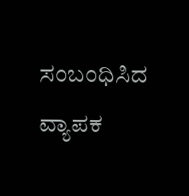ಸಂಬಂಧಿಸಿದ ವ್ಯಾಪಕ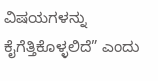ವಿಷಯಗಳನ್ನು ಕೈಗೆತ್ತಿಕೊಳ್ಳಲಿದೆ” ಎಂದು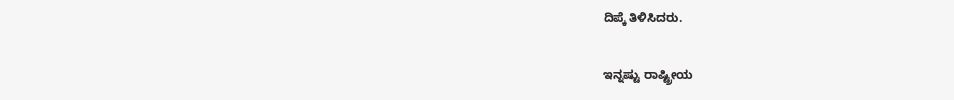ದಿಪ್ಕೆ ತಿಳಿಸಿದರು.

ಇನ್ನಷ್ಟು ರಾಷ್ಟ್ರೀಯ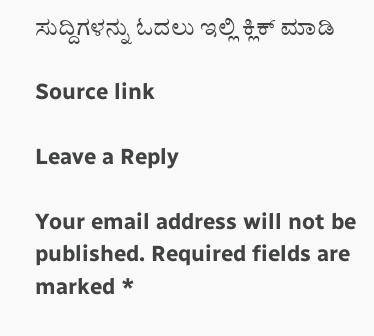ಸುದ್ದಿಗಳನ್ನು ಓದಲು ಇಲ್ಲಿ ಕ್ಲಿಕ್ ಮಾಡಿ

Source link

Leave a Reply

Your email address will not be published. Required fields are marked *